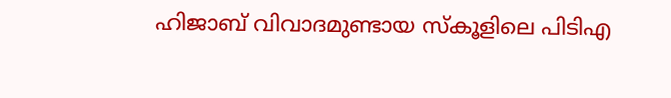ഹിജാബ് വിവാദമുണ്ടായ സ്‌കൂളിലെ പിടിഎ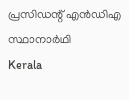പ്രസിഡന്റ് എന്‍ഡിഎ സ്ഥാനാര്‍ഥി
Kerala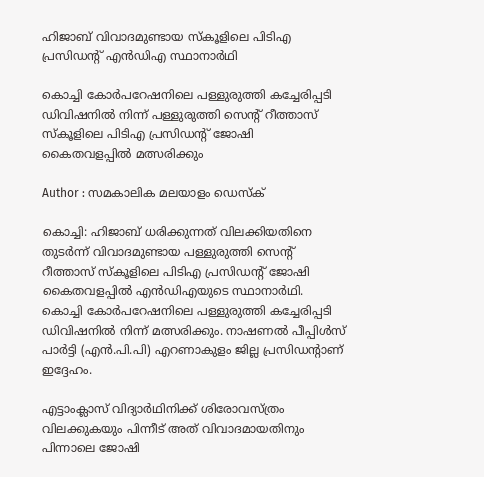ഹിജാബ് വിവാദമുണ്ടായ സ്‌കൂളിലെ പിടിഎ പ്രസിഡന്റ് എന്‍ഡിഎ സ്ഥാനാര്‍ഥി

കൊച്ചി കോര്‍പറേഷനിലെ പള്ളുരുത്തി കച്ചേരിപ്പടി ഡിവിഷനില്‍ നിന്ന് പള്ളുരുത്തി സെന്റ് റീത്താസ് സ്‌കൂളിലെ പിടിഎ പ്രസിഡന്റ് ജോഷി കൈതവളപ്പില്‍ മത്സരിക്കും

Author : സമകാലിക മലയാളം ഡെസ്ക്

കൊച്ചി: ഹിജാബ് ധരിക്കുന്നത് വിലക്കിയതിനെ തുടര്‍ന്ന് വിവാദമുണ്ടായ പള്ളുരുത്തി സെന്റ് റീത്താസ് സ്‌കൂളിലെ പിടിഎ പ്രസിഡന്റ് ജോഷി കൈതവളപ്പില്‍ എന്‍ഡിഎയുടെ സ്ഥാനാര്‍ഥി. കൊച്ചി കോര്‍പറേഷനിലെ പള്ളുരുത്തി കച്ചേരിപ്പടി ഡിവിഷനില്‍ നിന്ന് മത്സരിക്കും. നാഷണല്‍ പീപ്പിള്‍സ് പാര്‍ട്ടി (എന്‍.പി.പി) എറണാകുളം ജില്ല പ്രസിഡന്റാണ് ഇദ്ദേഹം.

എട്ടാംക്ലാസ് വിദ്യാര്‍ഥിനിക്ക് ശിരോവസ്ത്രം വിലക്കുകയും പിന്നീട് അത് വിവാദമായതിനും പിന്നാലെ ജോഷി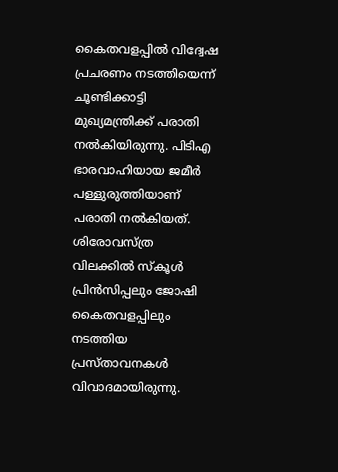കൈതവളപ്പില്‍ വിദ്വേഷ പ്രചരണം നടത്തിയെന്ന് ചൂണ്ടിക്കാട്ടി മുഖ്യമന്ത്രിക്ക് പരാതി നല്‍കിയിരുന്നു. പിടിഎ ഭാരവാഹിയായ ജമീര്‍ പള്ളുരുത്തിയാണ് പരാതി നല്‍കിയത്. ശിരോവസ്ത്ര വിലക്കില്‍ സ്‌കൂള്‍ പ്രിന്‍സിപ്പലും ജോഷി കൈതവളപ്പിലും നടത്തിയ പ്രസ്താവനകള്‍ വിവാദമായിരുന്നു.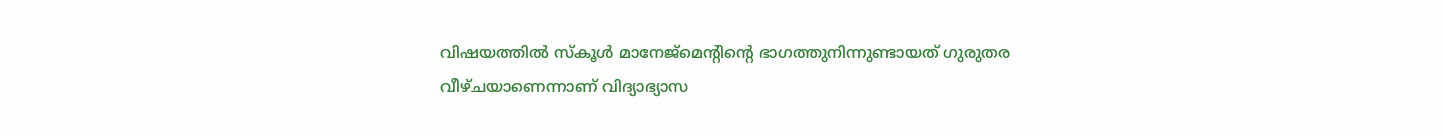വിഷയത്തില്‍ സ്‌കൂള്‍ മാനേജ്മെന്റിന്റെ ഭാഗത്തുനിന്നുണ്ടായത് ഗുരുതര വീഴ്ചയാണെന്നാണ് വിദ്യാഭ്യാസ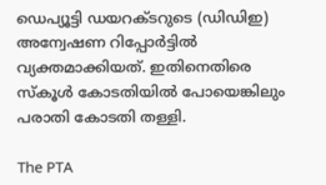ഡെപ്യൂട്ടി ഡയറക്ടറുടെ (ഡിഡിഇ) അന്വേഷണ റിപ്പോര്‍ട്ടില്‍ വ്യക്തമാക്കിയത്. ഇതിനെതിരെ സ്‌കൂള്‍ കോടതിയില്‍ പോയെങ്കിലും പരാതി കോടതി തള്ളി.

The PTA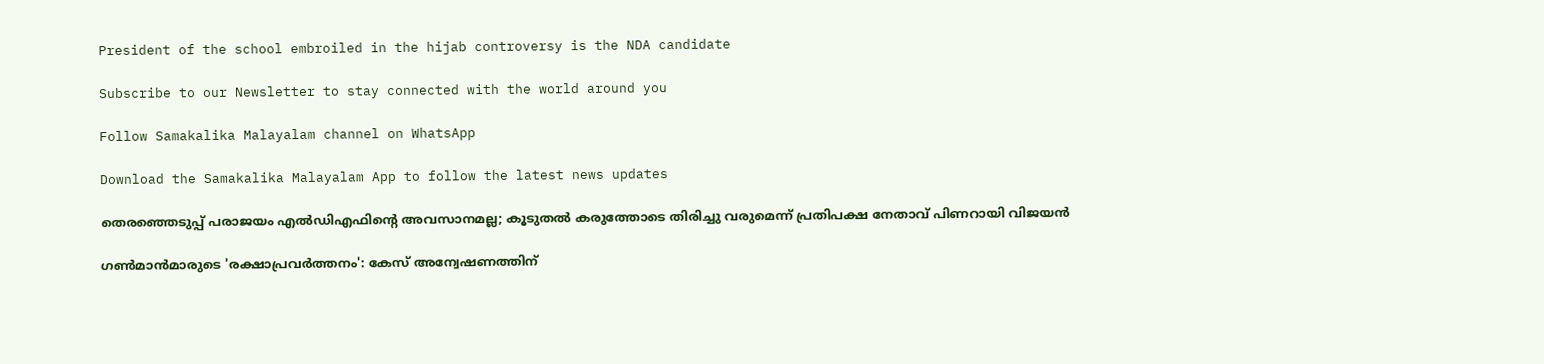President of the school embroiled in the hijab controversy is the NDA candidate

Subscribe to our Newsletter to stay connected with the world around you

Follow Samakalika Malayalam channel on WhatsApp

Download the Samakalika Malayalam App to follow the latest news updates

തെരഞ്ഞെടുപ്പ് പരാജയം എൽഡിഎഫിന്റെ അവസാനമല്ല; കൂടുതൽ കരുത്തോടെ തിരിച്ചു വരുമെന്ന് പ്രതിപക്ഷ നേതാവ് പിണറായി വിജയൻ

ഗണ്‍മാന്‍മാരുടെ 'രക്ഷാപ്രവര്‍ത്തനം': കേസ് അന്വേഷണത്തിന്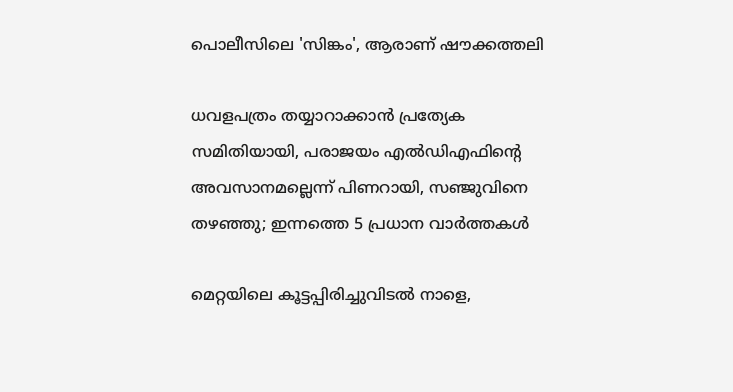പൊലീസിലെ 'സിങ്കം', ആരാണ് ഷൗക്കത്തലി

ധവളപത്രം തയ്യാറാക്കാന്‍ പ്രത്യേക സമിതിയായി, പരാജയം എല്‍ഡിഎഫിന്റെ അവസാനമല്ലെന്ന് പിണറായി, സഞ്ജുവിനെ തഴഞ്ഞു; ഇന്നത്തെ 5 പ്രധാന വാര്‍ത്തകള്‍

മെറ്റയിലെ കൂട്ടപ്പിരിച്ചുവിടല്‍ നാളെ,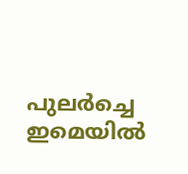പുലര്‍ച്ചെ ഇമെയില്‍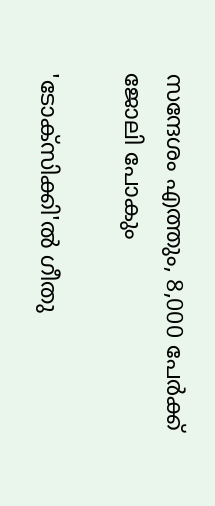സന്ദേശം എത്തും, 8,000 പേര്‍ക്ക് ജോലി പോകും

'ടോക്സിക്കി'ൽ ഗീതു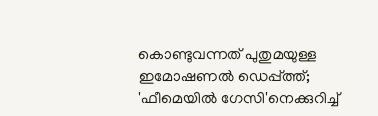കൊണ്ടുവന്നത് പുതുമയുള്ള ഇമോഷണൽ ഡെപ്പ്ത്ത്; 'ഫീമെയിൽ ഗേസി'നെക്കുറിച്ച്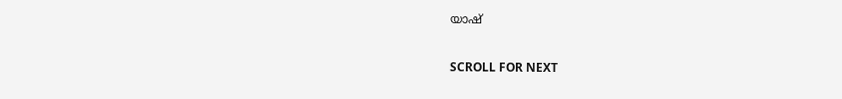യാഷ്

SCROLL FOR NEXT